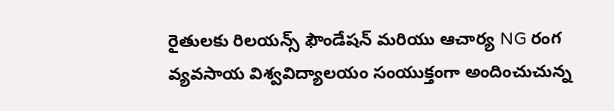రైతులకు రిలయన్స్ ఫౌండేషన్ మరియు ఆచార్య NG రంగ వ్యవసాయ విశ్వవిద్యాలయం సంయుక్తంగా అందించుచున్న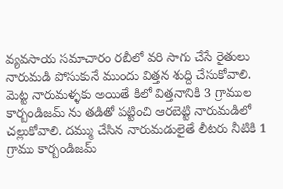వ్యవసాయ సమాచారం రబీలో వరి సాగు చేసే రైతులు నారుమడి పోసుకునే ముందు విత్తన శుద్ది చేసుకోవాలి. మెట్ట నారుమళ్ళకు అయితే కిలో విత్తనానికి 3 గ్రాముల కార్బండిజమ్ ను తడితో పట్టించి ఆరబెట్టి నారుమడిలో చల్లుకోవాలి. దమ్ము చేసిన నారుమడులైతే లీటరు నీటికి 1 గ్రాము కార్బండిజమ్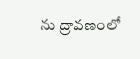ను ద్రావణంలో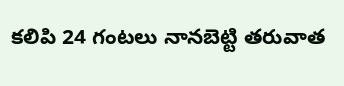కలిపి 24 గంటలు నానబెట్టి తరువాత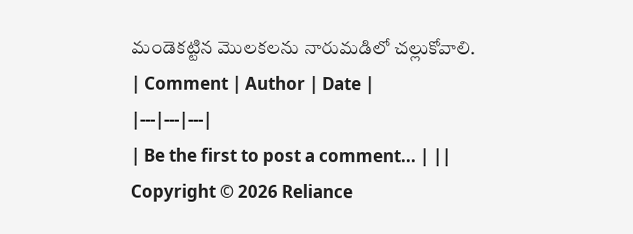మండెకట్టిన మొలకలను నారుమడిలో చల్లుకోవాలి.
| Comment | Author | Date |
|---|---|---|
| Be the first to post a comment... | ||
Copyright © 2026 Reliance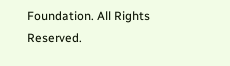Foundation. All Rights Reserved.